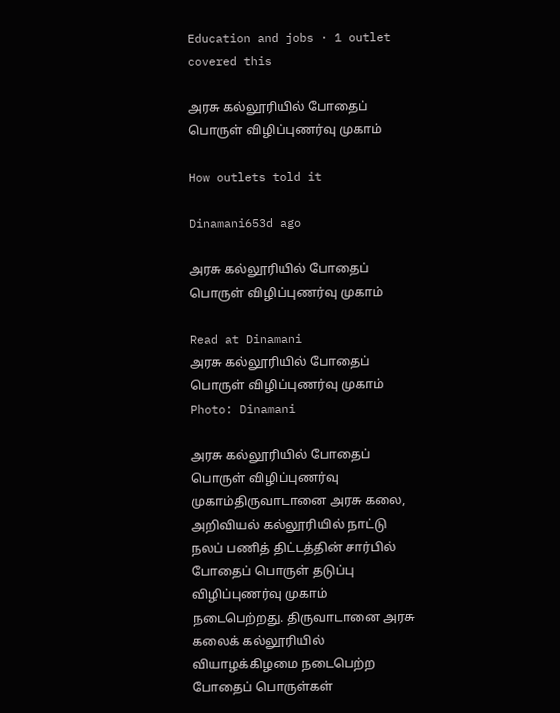Education and jobs · 1 outlet covered this

அரசு கல்லூரியில் போதைப் பொருள் விழிப்புணர்வு முகாம்

How outlets told it

Dinamani653d ago

அரசு கல்லூரியில் போதைப் பொருள் விழிப்புணர்வு முகாம்

Read at Dinamani
அரசு கல்லூரியில் போதைப் பொருள் விழிப்புணர்வு முகாம்
Photo: Dinamani

அரசு கல்லூரியில் போதைப் பொருள் விழிப்புணர்வு முகாம்திருவாடானை அரசு கலை, அறிவியல் கல்லூரியில் நாட்டு நலப் பணித் திட்டத்தின் சார்பில் போதைப் பொருள் தடுப்பு விழிப்புணர்வு முகாம் நடைபெற்றது. திருவாடானை அரசு கலைக் கல்லூரியில் வியாழக்கிழமை நடைபெற்ற போதைப் பொருள்கள்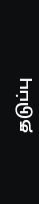தடுப்பு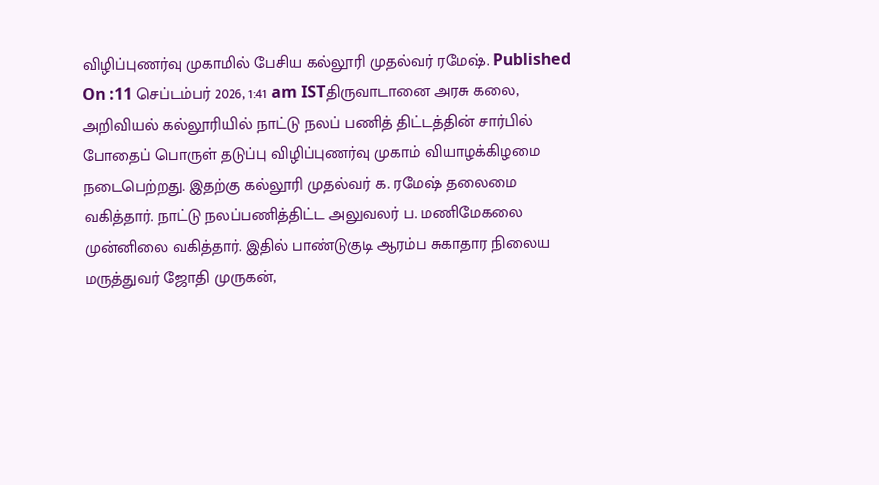விழிப்புணர்வு முகாமில் பேசிய கல்லூரி முதல்வர் ரமேஷ். Published On :11 செப்டம்பர் 2026, 1:41 am ISTதிருவாடானை அரசு கலை, அறிவியல் கல்லூரியில் நாட்டு நலப் பணித் திட்டத்தின் சார்பில் போதைப் பொருள் தடுப்பு விழிப்புணர்வு முகாம் வியாழக்கிழமை நடைபெற்றது. இதற்கு கல்லூரி முதல்வர் க. ரமேஷ் தலைமை வகித்தார். நாட்டு நலப்பணித்திட்ட அலுவலர் ப. மணிமேகலை முன்னிலை வகித்தார். இதில் பாண்டுகுடி ஆரம்ப சுகாதார நிலைய மருத்துவர் ஜோதி முருகன்,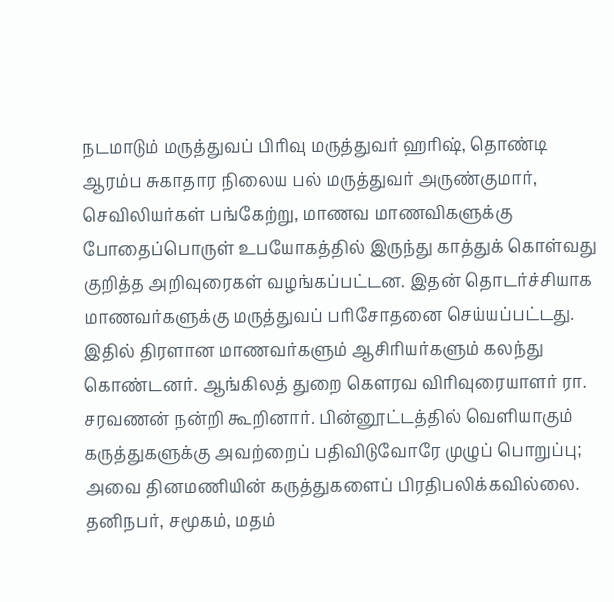நடமாடும் மருத்துவப் பிரிவு மருத்துவர் ஹரிஷ், தொண்டி ஆரம்ப சுகாதார நிலைய பல் மருத்துவர் அருண்குமார், செவிலியர்கள் பங்கேற்று, மாணவ மாணவிகளுக்கு போதைப்பொருள் உபயோகத்தில் இருந்து காத்துக் கொள்வது குறித்த அறிவுரைகள் வழங்கப்பட்டன. இதன் தொடர்ச்சியாக மாணவர்களுக்கு மருத்துவப் பரிசோதனை செய்யப்பட்டது. இதில் திரளான மாணவர்களும் ஆசிரியர்களும் கலந்து கொண்டனர். ஆங்கிலத் துறை கௌரவ விரிவுரையாளர் ரா. சரவணன் நன்றி கூறினார். பின்னூட்டத்தில் வெளியாகும் கருத்துகளுக்கு அவற்றைப் பதிவிடுவோரே முழுப் பொறுப்பு; அவை தினமணியின் கருத்துகளைப் பிரதிபலிக்கவில்லை. தனிநபர், சமூகம், மதம்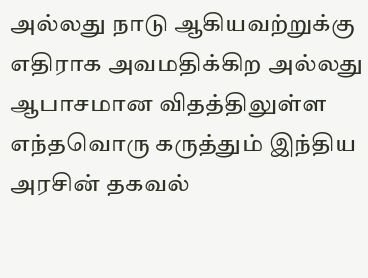அல்லது நாடு ஆகியவற்றுக்கு எதிராக அவமதிக்கிற அல்லது ஆபாசமான விதத்திலுள்ள எந்தவொரு கருத்தும் இந்திய அரசின் தகவல்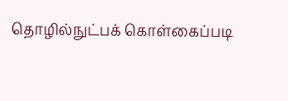தொழில்நுட்பக் கொள்கைப்படி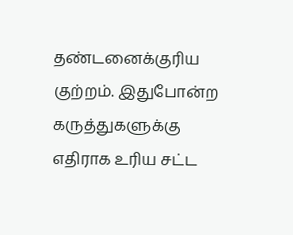தண்டனைக்குரிய குற்றம். இதுபோன்ற கருத்துகளுக்கு எதிராக உரிய சட்ட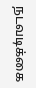நடவடிக்கை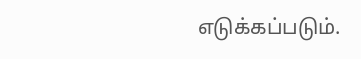எடுக்கப்படும்.